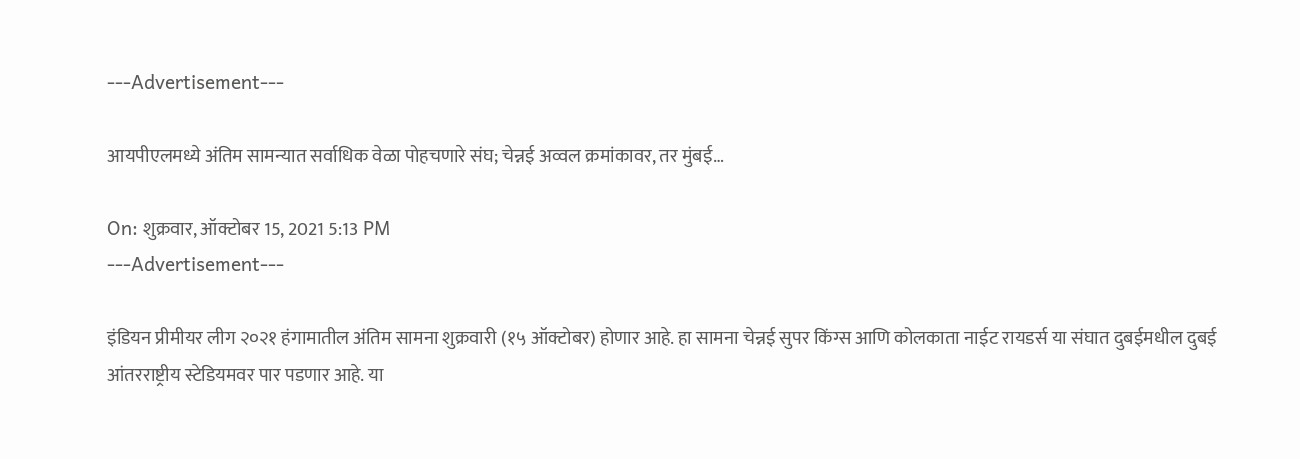---Advertisement---

आयपीएलमध्ये अंतिम सामन्यात सर्वाधिक वेळा पोहचणारे संघ; चेन्नई अव्वल क्रमांकावर, तर मुंबई…

On: शुक्रवार, ऑक्टोबर 15, 2021 5:13 PM
---Advertisement---

इंडियन प्रीमीयर लीग २०२१ हंगामातील अंतिम सामना शुक्रवारी (१५ ऑक्टोबर) होणार आहे. हा सामना चेन्नई सुपर किंग्स आणि कोलकाता नाईट रायडर्स या संघात दुबईमधील दुबई आंतरराष्ट्रीय स्टेडियमवर पार पडणार आहे. या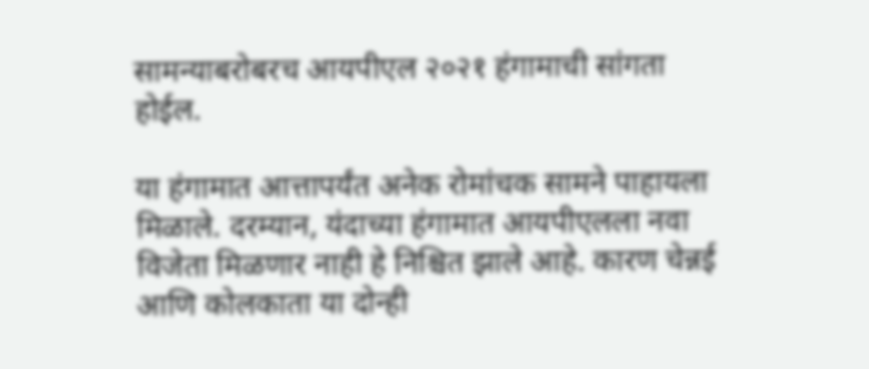सामन्याबरोबरच आयपीएल २०२१ हंगामाची सांगता होईल.

या हंगामात आत्तापर्यंत अनेक रोमांचक सामने पाहायला मिळाले. दरम्यान, यंदाच्या हंगामात आयपीएलला नवा विजेता मिळणार नाही हे निश्चित झाले आहे. कारण चेन्नई आणि कोलकाता या दोन्ही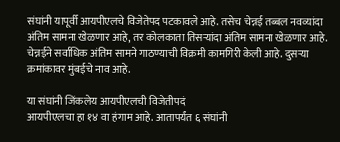संघांनी यापूर्वी आयपीएलचे विजेतेपद पटकावले आहे. तसेच चेन्नई तब्बल नवव्यांदा अंतिम सामना खेळणार आहे, तर कोलकाता तिसऱ्यांदा अंतिम सामना खेळणार आहे. चेन्नईने सर्वाधिक अंतिम सामने गाठण्याची विक्रमी कामगिरी केली आहे. दुसर्‍या क्रमांकावर मुंबईचे नाव आहे.

या संघांनी जिंकलेय आयपीएलची विजेतीपदं
आयपीएलचा हा १४ वा हंगाम आहे. आतापर्यंत ६ संघांनी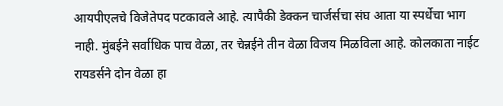आयपीएलचे विजेतेपद पटकावले आहे. त्यापैकी डेक्कन चार्जर्सचा संघ आता या स्पर्धेचा भाग नाही. मुंबईने सर्वाधिक पाच वेळा, तर चेन्नईने तीन वेळा विजय मिळविला आहे. कोलकाता नाईट रायडर्सने दोन वेळा हा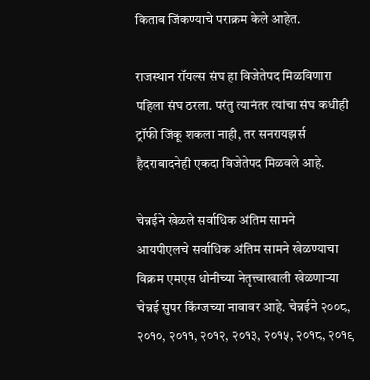किताब जिंकण्याचे पराक्रम केले आहेत.

राजस्थान रॉयल्स संघ हा विजेतेपद मिळविणारा पहिला संघ ठरला. परंतु त्यानंतर त्यांचा संघ कधीही ट्रॉफी जिंकू शकला नाही, तर सनरायझर्स हैदराबादनेही एकदा विजेतेपद मिळवले आहे.

चेन्नईने खेळले सर्वाधिक अंतिम सामने
आयपीएलचे सर्वाधिक अंतिम सामने खेळण्याचा विक्रम एमएस धोनीच्या नेतृत्त्वाखाली खेळणाऱ्या चेन्नई सुपर किंग्जच्या नावावर आहे. चेन्नईने २००८, २०१०, २०११, २०१२, २०१३, २०१५, २०१८, २०१९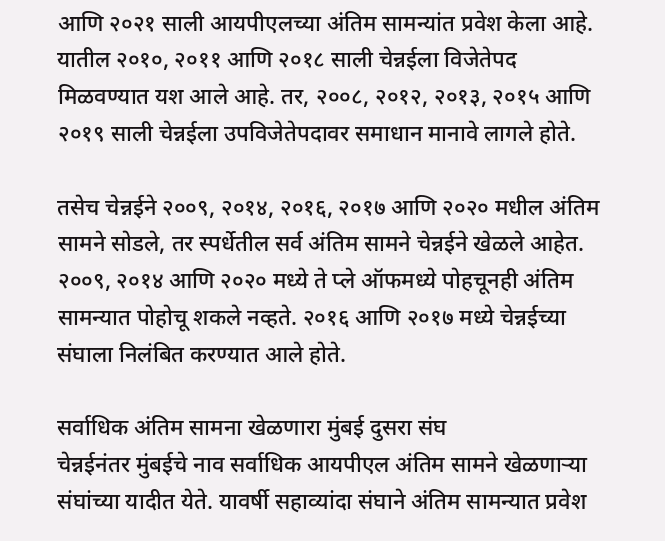आणि २०२१ साली आयपीएलच्या अंतिम सामन्यांत प्रवेश केला आहे. यातील २०१०, २०११ आणि २०१८ साली चेन्नईला विजेतेपद मिळवण्यात यश आले आहे. तर, २००८, २०१२, २०१३, २०१५ आणि २०१९ साली चेन्नईला उपविजेतेपदावर समाधान मानावे लागले होते.

तसेच चेन्नईने २००९, २०१४, २०१६, २०१७ आणि २०२० मधील अंतिम सामने सोडले, तर स्पर्धेतील सर्व अंतिम सामने चेन्नईने खेळले आहेत. २००९, २०१४ आणि २०२० मध्ये ते प्ले ऑफमध्ये पोहचूनही अंतिम सामन्यात पोहोचू शकले नव्हते. २०१६ आणि २०१७ मध्ये चेन्नईच्या संघाला निलंबित करण्यात आले होते.

सर्वाधिक अंतिम सामना खेळणारा मुंबई दुसरा संघ
चेन्नईनंतर मुंबईचे नाव सर्वाधिक आयपीएल अंतिम सामने खेळणाऱ्या संघांच्या यादीत येते. यावर्षी सहाव्यांदा संघाने अंतिम सामन्यात प्रवेश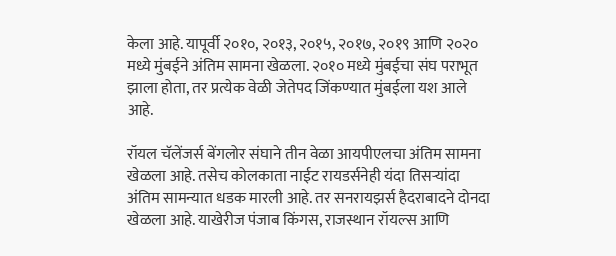केला आहे. यापूर्वी २०१०, २०१३, २०१५, २०१७, २०१९ आणि २०२० मध्ये मुंबईने अंतिम सामना खेळला. २०१० मध्ये मुंबईचा संघ पराभूत झाला होता, तर प्रत्येक वेळी जेतेपद जिंकण्यात मुंबईला यश आले आहे.

रॉयल चॅलेंजर्स बेंगलोर संघाने तीन वेळा आयपीएलचा अंतिम सामना खेळला आहे. तसेच कोलकाता नाईट रायडर्सनेही यंदा तिसऱ्यांदा अंतिम सामन्यात धडक मारली आहे. तर सनरायझर्स हैदराबादने दोनदा खेळला आहे. याखेरीज पंजाब किंगस, राजस्थान रॉयल्स आणि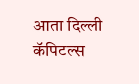आता दिल्ली कॅपिटल्स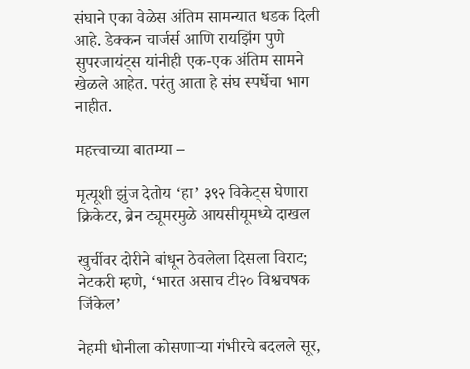संघाने एका वेळेस अंतिम सामन्यात धडक दिली आहे. डेक्कन चार्जर्स आणि रायझिंग पुणे सुपरजायंट्स यांनीही एक-एक अंतिम सामने खेळले आहेत. परंतु आता हे संघ स्पर्धेचा भाग नाहीत.

महत्त्वाच्या बातम्या –

मृत्यूशी झुंज देतोय ‘हा’ ३९२ विकेट्स घेणारा क्रिकेटर, ब्रेन ट्यूमरमुळे आयसीयूमध्ये दाखल

खुर्चीवर दोरीने बांधून ठेवलेला दिसला विराट; नेटकरी म्हणे, ‘भारत असाच टी२० विश्वचषक जिंकेल’

नेहमी धोनीला कोसणाऱ्या गंभीरचे बदलले सूर,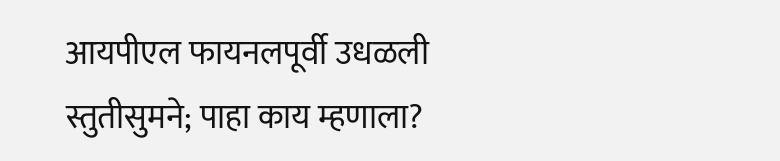आयपीएल फायनलपूर्वी उधळली स्तुतीसुमने; पाहा काय म्हणाला?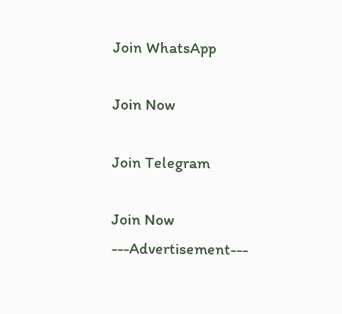Join WhatsApp

Join Now

Join Telegram

Join Now
---Advertisement---